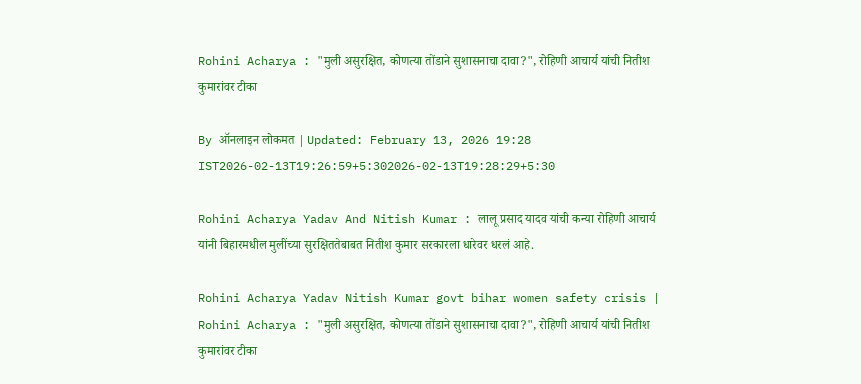Rohini Acharya : "मुली असुरक्षित, कोणत्या तोंडाने सुशासनाचा दावा?", रोहिणी आचार्य यांची नितीश कुमारांवर टीका

By ऑनलाइन लोकमत | Updated: February 13, 2026 19:28 IST2026-02-13T19:26:59+5:302026-02-13T19:28:29+5:30

Rohini Acharya Yadav And Nitish Kumar : लालू प्रसाद यादव यांची कन्या रोहिणी आचार्य यांनी बिहारमधील मुलींच्या सुरक्षिततेबाबत नितीश कुमार सरकारला धारेवर धरलं आहे.

Rohini Acharya Yadav Nitish Kumar govt bihar women safety crisis | Rohini Acharya : "मुली असुरक्षित, कोणत्या तोंडाने सुशासनाचा दावा?", रोहिणी आचार्य यांची नितीश कुमारांवर टीका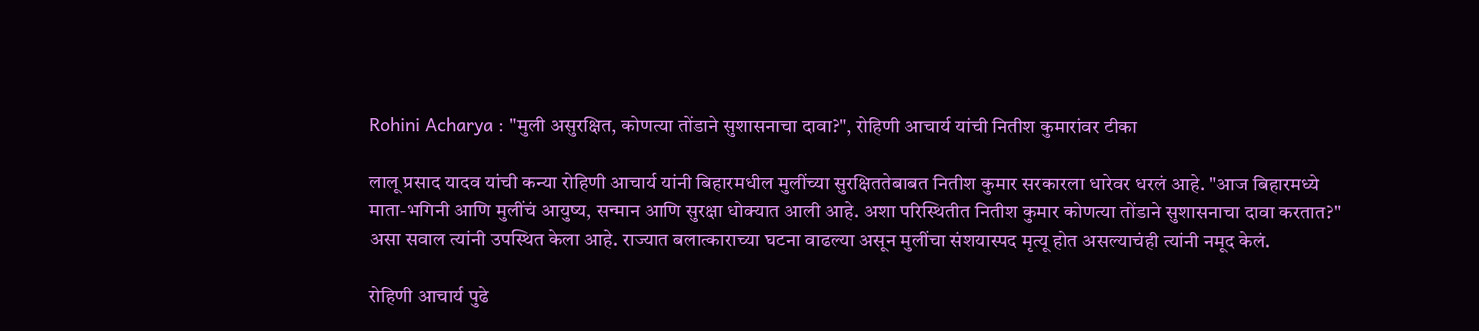Rohini Acharya : "मुली असुरक्षित, कोणत्या तोंडाने सुशासनाचा दावा?", रोहिणी आचार्य यांची नितीश कुमारांवर टीका

लालू प्रसाद यादव यांची कन्या रोहिणी आचार्य यांनी बिहारमधील मुलींच्या सुरक्षिततेबाबत नितीश कुमार सरकारला धारेवर धरलं आहे. "आज बिहारमध्ये माता-भगिनी आणि मुलींचं आयुष्य, सन्मान आणि सुरक्षा धोक्यात आली आहे. अशा परिस्थितीत नितीश कुमार कोणत्या तोंडाने सुशासनाचा दावा करतात?" असा सवाल त्यांनी उपस्थित केला आहे. राज्यात बलात्काराच्या घटना वाढल्या असून मुलींचा संशयास्पद मृत्यू होत असल्याचंही त्यांनी नमूद केलं.

रोहिणी आचार्य पुढे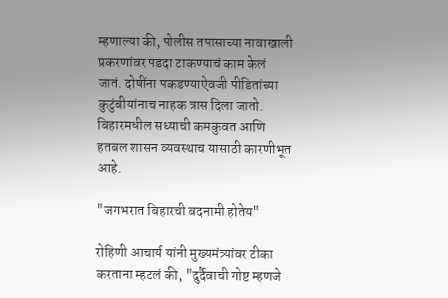म्हणाल्या की, पोलीस तपासाच्या नावाखाली प्रकरणांवर पडदा टाकण्याचं काम केलं जातं. दोषींना पकडण्याऐवजी पीडितांच्या कुटुंबीयांनाच नाहक त्रास दिला जातो. बिहारमधील सध्याची कमकुवत आणि हतबल शासन व्यवस्थाच यासाठी कारणीभूत आहे.

"जगभरात बिहारची बदनामी होतेय"

रोहिणी आचार्य यांनी मुख्यमंत्र्यांवर टीका करताना म्हटलं की, "दुर्दैवाची गोष्ट म्हणजे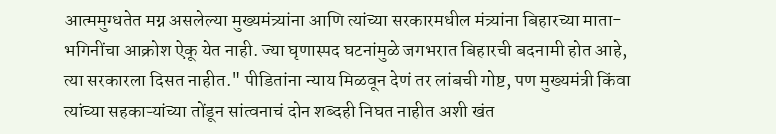आत्ममुग्धतेत मग्न असलेल्या मुख्यमंत्र्यांना आणि त्यांच्या सरकारमधील मंत्र्यांना बिहारच्या माता-भगिनींचा आक्रोश ऐकू येत नाही. ज्या घृणास्पद घटनांमुळे जगभरात बिहारची बदनामी होत आहे, त्या सरकारला दिसत नाहीत." पीडितांना न्याय मिळवून देणं तर लांबची गोष्ट, पण मुख्यमंत्री किंवा त्यांच्या सहकाऱ्यांच्या तोंडून सांत्वनाचं दोन शब्दही निघत नाहीत अशी खंत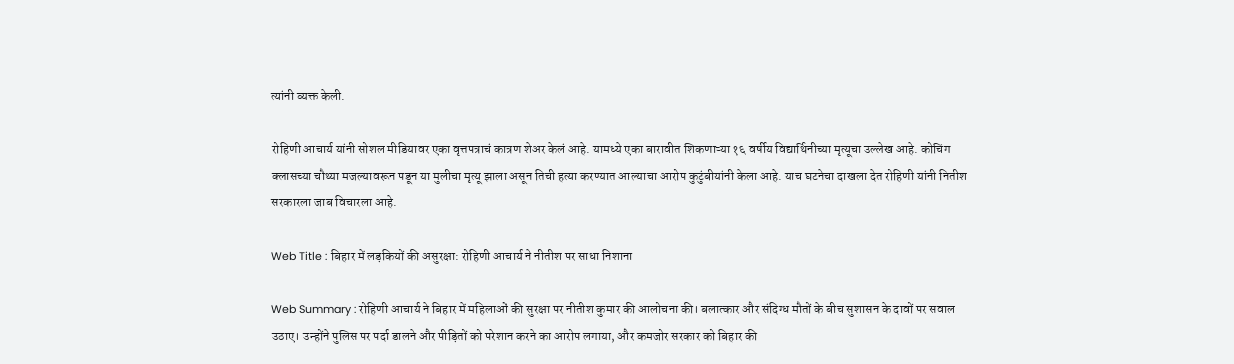त्यांनी व्यक्त केली.

रोहिणी आचार्य यांनी सोशल मीडियावर एका वृत्तपत्राचं कात्रण शेअर केलं आहे. यामध्ये एका बारावीत शिकणाऱ्या १६ वर्षीय विद्यार्थिनीच्या मृत्यूचा उल्लेख आहे. कोचिंग क्लासच्या चौथ्या मजल्यावरून पडून या मुलीचा मृत्यू झाला असून तिची हत्या करण्यात आल्याचा आरोप कुटुंबीयांनी केला आहे. याच घटनेचा दाखला देत रोहिणी यांनी नितीश सरकारला जाब विचारला आहे.

Web Title : बिहार में लड़कियों की असुरक्षा: रोहिणी आचार्य ने नीतीश पर साधा निशाना

Web Summary : रोहिणी आचार्य ने बिहार में महिलाओं की सुरक्षा पर नीतीश कुमार की आलोचना की। बलात्कार और संदिग्ध मौतों के बीच सुशासन के दावों पर सवाल उठाए। उन्होंने पुलिस पर पर्दा डालने और पीड़ितों को परेशान करने का आरोप लगाया, और कमजोर सरकार को बिहार की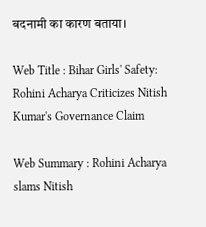बदनामी का कारण बताया।

Web Title : Bihar Girls' Safety: Rohini Acharya Criticizes Nitish Kumar's Governance Claim

Web Summary : Rohini Acharya slams Nitish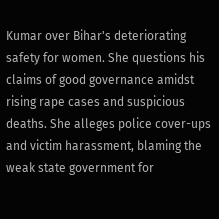Kumar over Bihar's deteriorating safety for women. She questions his claims of good governance amidst rising rape cases and suspicious deaths. She alleges police cover-ups and victim harassment, blaming the weak state government for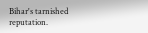Bihar's tarnished reputation.